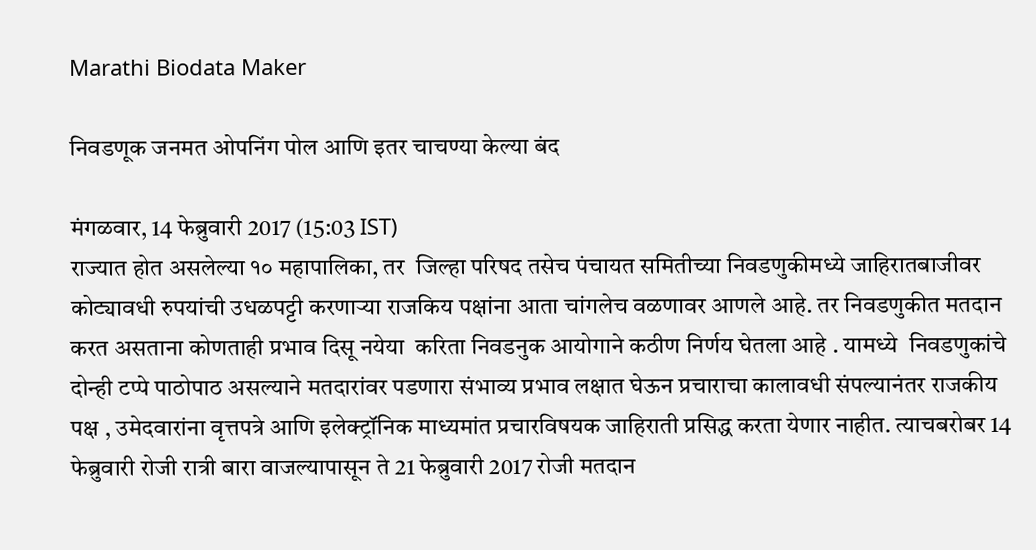Marathi Biodata Maker

निवडणूक जनमत ओपनिंग पोल आणि इतर चाचण्या केल्या बंद

मंगळवार, 14 फेब्रुवारी 2017 (15:03 IST)
राज्यात होत असलेल्या १० महापालिका, तर  जिल्हा परिषद तसेच पंचायत समितीच्या निवडणुकीमध्ये जाहिरातबाजीवर कोट्यावधी रुपयांची उधळपट्टी करणाऱ्या राजकिय पक्षांना आता चांगलेच वळणावर आणले आहे. तर निवडणुकीत मतदान करत असताना कोणताही प्रभाव दिसू नयेया  करिता निवडनुक आयोगाने कठीण निर्णय घेतला आहे . यामध्ये  निवडणुकांचे दोन्ही टप्पे पाठोपाठ असल्याने मतदारांवर पडणारा संभाव्य प्रभाव लक्षात घेऊन प्रचाराचा कालावधी संपल्यानंतर राजकीय पक्ष , उमेदवारांना वृत्तपत्रे आणि इलेक्‍ट्रॉनिक माध्यमांत प्रचारविषयक जाहिराती प्रसिद्ध करता येणार नाहीत. त्याचबरोबर 14 फेब्रुवारी रोजी रात्री बारा वाजल्यापासून ते 21 फेब्रुवारी 2017 रोजी मतदान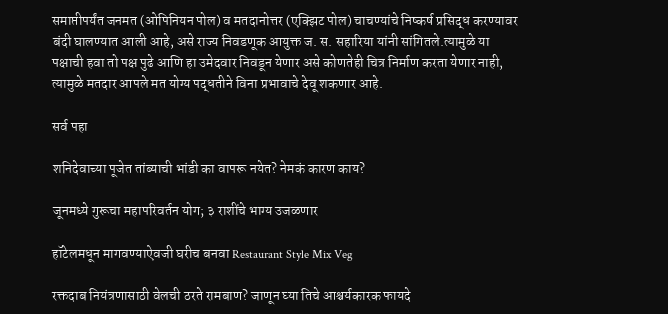समाप्तीपर्यंत जनमत (ओपिनियन पोल) व मतदानोत्तर (एक्‍झिट पोल) चाचण्यांचे निष्कर्ष प्रसिद्ध करण्यावर बंदी घालण्यात आली आहे, असे राज्य निवडणूक आयुक्त ज. स. सहारिया यांनी सांगितले.त्यामुळे या पक्षाची हवा तो पक्ष पुढे आणि हा उमेदवार निवडून येणार असे कोणतेही चित्र निर्माण करता येणार नाही, त्यामुळे मतदार आपले मत योग्य पद्धतीने विना प्रभावाचे देवू शकणार आहे.

सर्व पहा

शनिदेवाच्या पूजेत तांब्याची भांडी का वापरू नयेत? नेमकं कारण काय?

जूनमध्ये गुरूचा महापरिवर्तन योग; ३ राशींचे भाग्य उजळणार

हॉटेलमधून मागवण्याऐवजी घरीच बनवा Restaurant Style Mix Veg

रक्तदाब नियंत्रणासाठी वेलची ठरते रामबाण? जाणून घ्या तिचे आश्चर्यकारक फायदे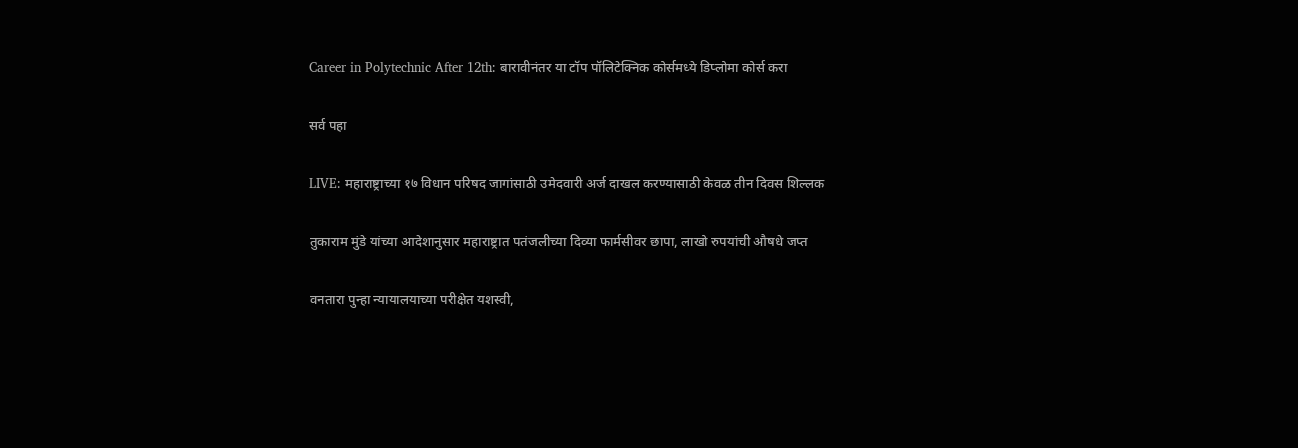Career in Polytechnic After 12th: बारावीनंतर या टॉप पॉलिटेक्निक कोर्समध्ये डिप्लोमा कोर्स करा

सर्व पहा

LIVE: महाराष्ट्राच्या १७ विधान परिषद जागांसाठी उमेदवारी अर्ज दाखल करण्यासाठी केवळ तीन दिवस शिल्लक

तुकाराम मुंडे यांच्या आदेशानुसार महाराष्ट्रात पतंजलीच्या दिव्या फार्मसीवर छापा, लाखो रुपयांची औषधे जप्त

वनतारा पुन्हा न्यायालयाच्या परीक्षेत यशस्वी,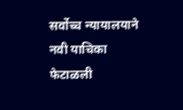सर्वोच्च न्यायालयाने नवी याचिका फेटाळली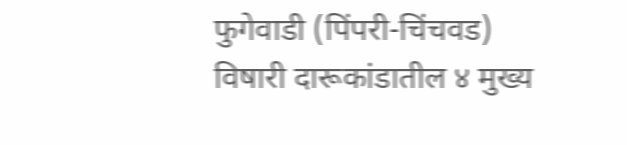फुगेवाडी (पिंपरी-चिंचवड) विषारी दारूकांडातील ४ मुख्य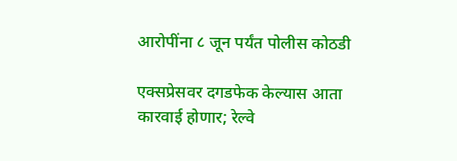आरोपींना ८ जून पर्यंत पोलीस कोठडी

एक्सप्रेसवर दगडफेक केल्यास आता कारवाई होणार; रेल्वे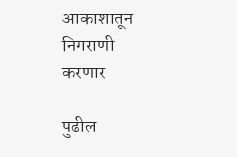आकाशातून निगराणी करणार

पुढील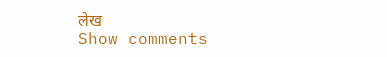लेख
Show comments